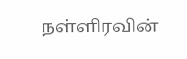நள்ளிரவின்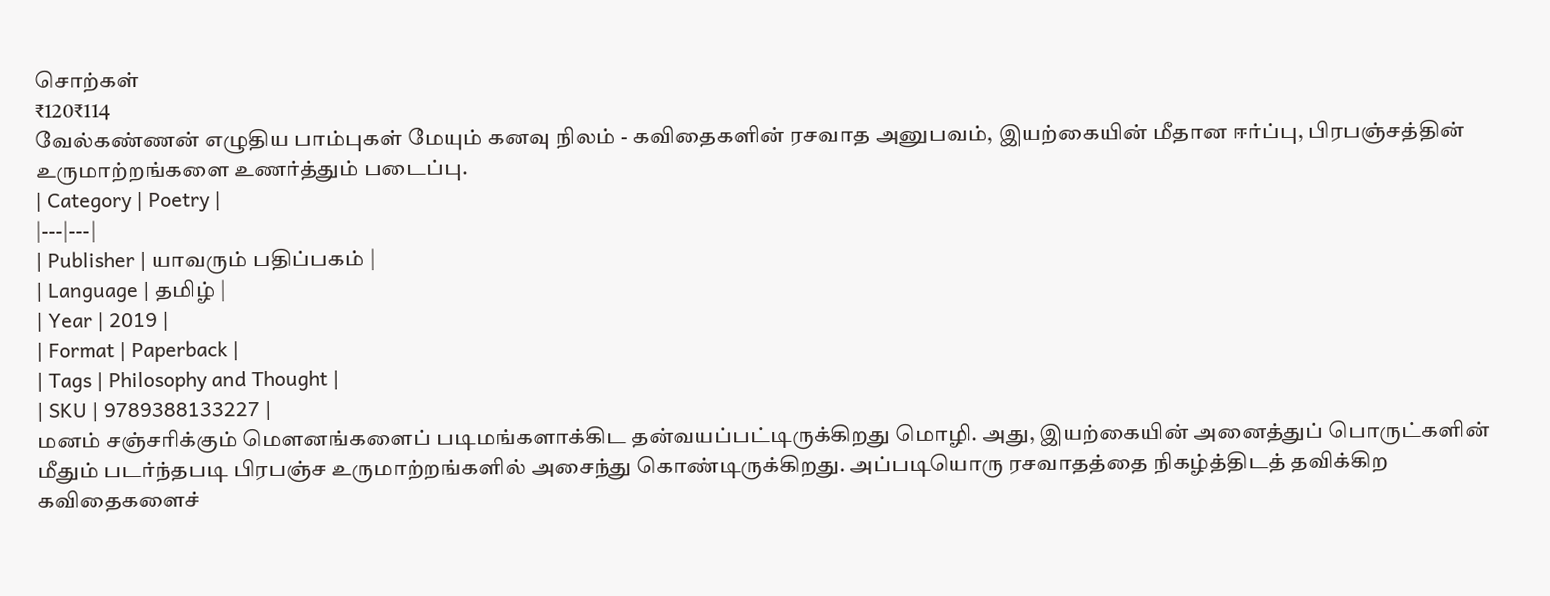சொற்கள்
₹120₹114
வேல்கண்ணன் எழுதிய பாம்புகள் மேயும் கனவு நிலம் - கவிதைகளின் ரசவாத அனுபவம், இயற்கையின் மீதான ஈர்ப்பு, பிரபஞ்சத்தின் உருமாற்றங்களை உணர்த்தும் படைப்பு.
| Category | Poetry |
|---|---|
| Publisher | யாவரும் பதிப்பகம் |
| Language | தமிழ் |
| Year | 2019 |
| Format | Paperback |
| Tags | Philosophy and Thought |
| SKU | 9789388133227 |
மனம் சஞ்சரிக்கும் மௌனங்களைப் படிமங்களாக்கிட தன்வயப்பட்டிருக்கிறது மொழி. அது, இயற்கையின் அனைத்துப் பொருட்களின் மீதும் படர்ந்தபடி பிரபஞ்ச உருமாற்றங்களில் அசைந்து கொண்டிருக்கிறது. அப்படியொரு ரசவாதத்தை நிகழ்த்திடத் தவிக்கிற கவிதைகளைச்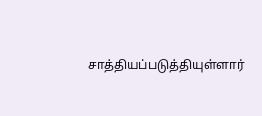சாத்தியப்படுத்தியுள்ளார்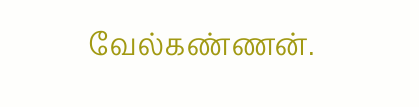வேல்கண்ணன்.